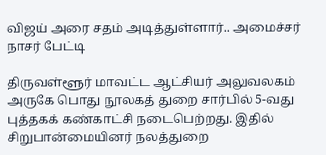விஜய் அரை சதம் அடித்துள்ளார்.. அமைச்சர் நாசர் பேட்டி

திருவள்ளூர் மாவட்ட ஆட்சியர் அலுவலகம் அருகே பொது நூலகத் துறை சார்பில் 5-வது புத்தகக் கண்காட்சி நடைபெற்றது. இதில் சிறுபான்மையினர் நலத்துறை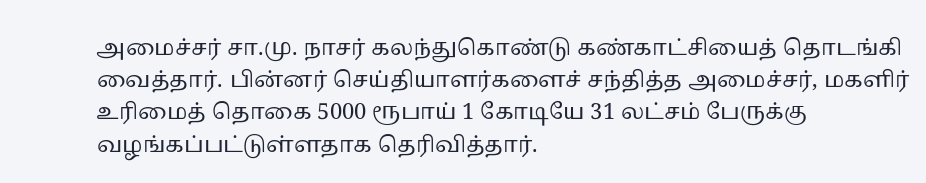அமைச்சர் சா.மு. நாசர் கலந்துகொண்டு கண்காட்சியைத் தொடங்கி வைத்தார். பின்னர் செய்தியாளர்களைச் சந்தித்த அமைச்சர், மகளிர் உரிமைத் தொகை 5000 ரூபாய் 1 கோடியே 31 லட்சம் பேருக்கு வழங்கப்பட்டுள்ளதாக தெரிவித்தார்.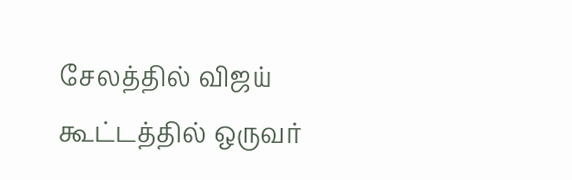சேலத்தில் விஜய் கூட்டத்தில் ஒருவர்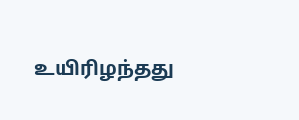உயிரிழந்தது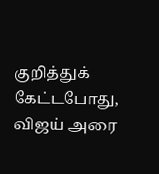குறித்துக் கேட்டபோது, விஜய் அரை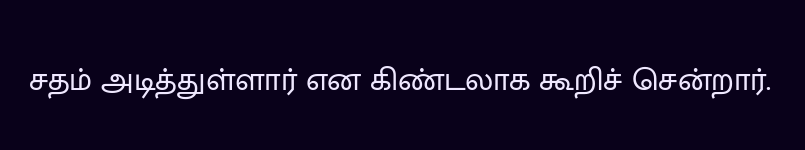சதம் அடித்துள்ளார் என கிண்டலாக கூறிச் சென்றார்.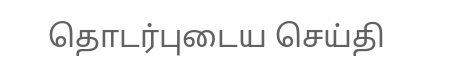தொடர்புடைய செய்தி